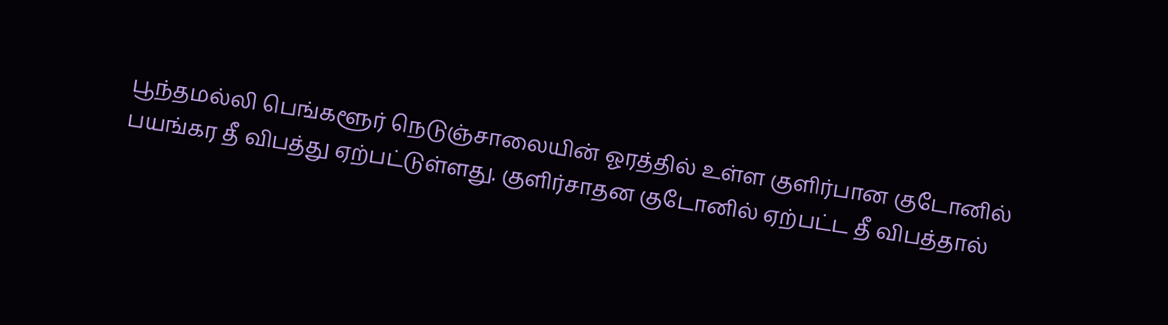பூந்தமல்லி பெங்களூர் நெடுஞ்சாலையின் ஓரத்தில் உள்ள குளிர்பான குடோனில் பயங்கர தீ விபத்து ஏற்பட்டுள்ளது. குளிர்சாதன குடோனில் ஏற்பட்ட தீ விபத்தால்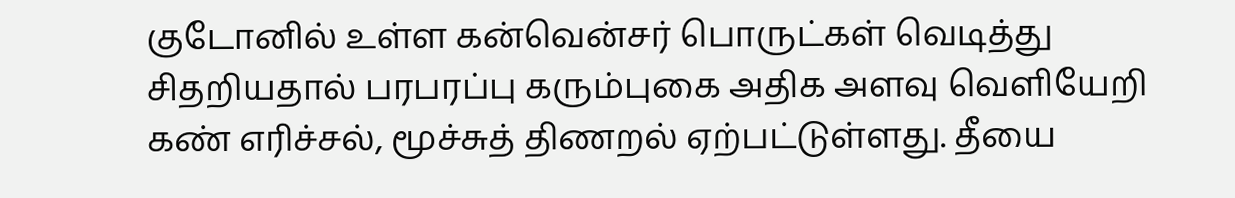குடோனில் உள்ள கன்வென்சர் பொருட்கள் வெடித்து சிதறியதால் பரபரப்பு கரும்புகை அதிக அளவு வெளியேறி கண் எரிச்சல், மூச்சுத் திணறல் ஏற்பட்டுள்ளது. தீயை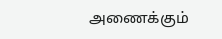அணைக்கும்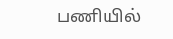பணியில்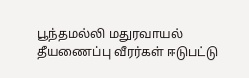பூந்தமல்லி மதுரவாயல் தீயணைப்பு வீரர்கள் ஈடுபட்டு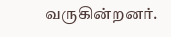வருகின்றனர்.